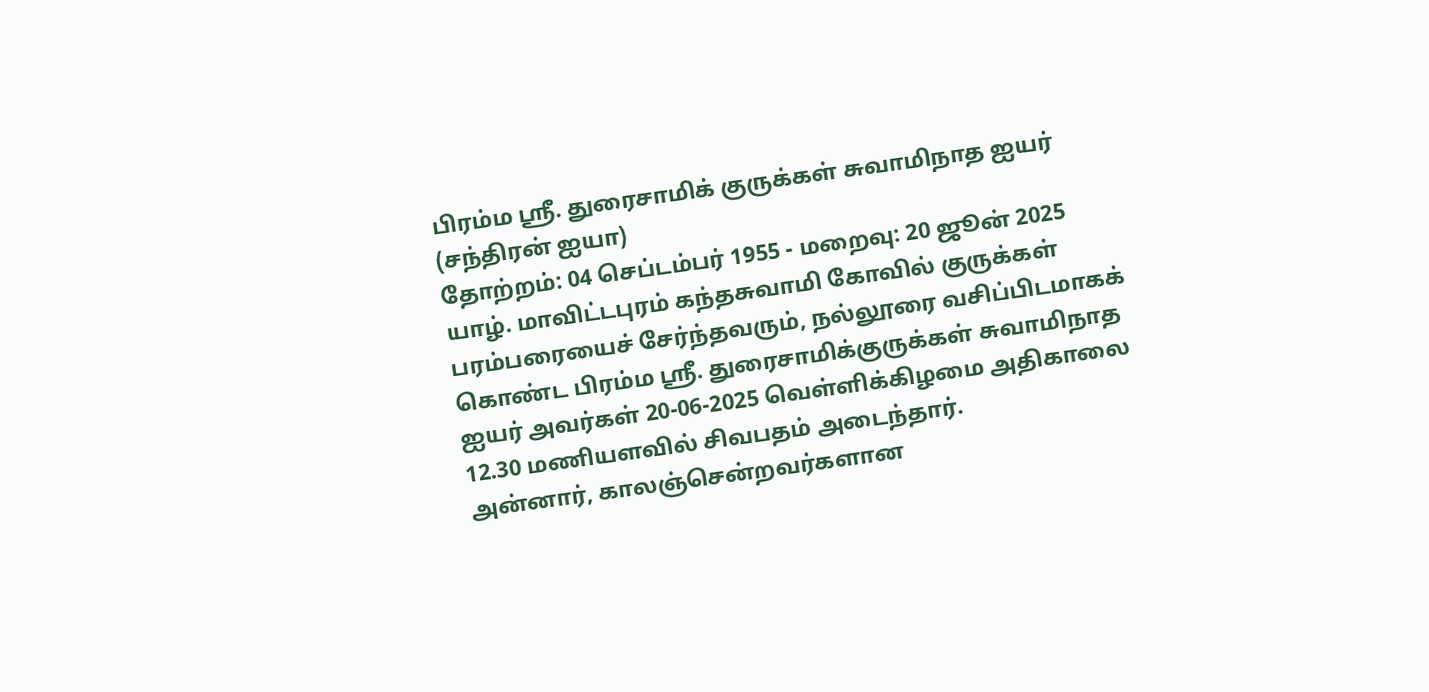பிரம்ம ஶ்ரீ. துரைசாமிக் குருக்கள் சுவாமிநாத ஐயர் (சந்திரன் ஐயா)
தோற்றம்: 04 செப்டம்பர் 1955 - மறைவு: 20 ஜூன் 2025
யாழ். மாவிட்டபுரம் கந்தசுவாமி கோவில் குருக்கள் பரம்பரையைச் சேர்ந்தவரும், நல்லூரை வசிப்பிடமாகக் கொண்ட பிரம்ம ஸ்ரீ. துரைசாமிக்குருக்கள் சுவாமிநாத ஐயர் அவர்கள் 20-06-2025 வெள்ளிக்கிழமை அதிகாலை 12.30 மணியளவில் சிவபதம் அடைந்தார்.
அன்னார், காலஞ்சென்றவர்களான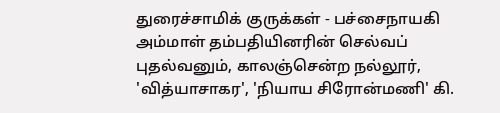துரைச்சாமிக் குருக்கள் - பச்சைநாயகி அம்மாள் தம்பதியினரின் செல்வப் புதல்வனும், காலஞ்சென்ற நல்லூர், 'வித்யாசாகர', 'நியாய சிரோன்மணி' கி.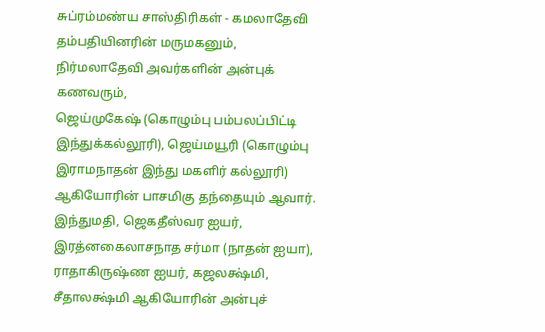சுப்ரம்மண்ய சாஸ்திரிகள் - கமலாதேவி தம்பதியினரின் மருமகனும்,
நிர்மலாதேவி அவர்களின் அன்புக் கணவரும்,
ஜெய்முகேஷ் (கொழும்பு பம்பலப்பிட்டி இந்துக்கல்லூரி), ஜெய்மயூரி (கொழும்பு இராமநாதன் இந்து மகளிர் கல்லூரி) ஆகியோரின் பாசமிகு தந்தையும் ஆவார்.
இந்துமதி, ஜெகதீஸ்வர ஐயர், இரத்னகைலாசநாத சர்மா (நாதன் ஐயா), ராதாகிருஷ்ண ஐயர், கஜலக்ஷ்மி, சீதாலக்ஷ்மி ஆகியோரின் அன்புச்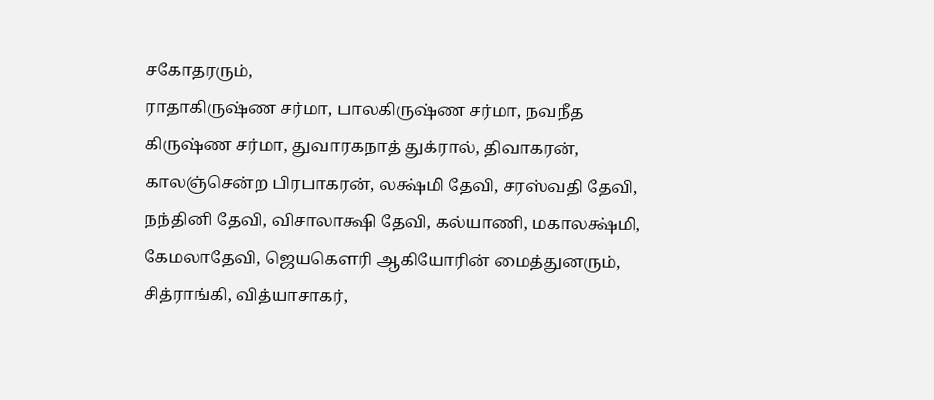சகோதரரும்,
ராதாகிருஷ்ண சர்மா, பாலகிருஷ்ண சர்மா, நவநீத கிருஷ்ண சர்மா, துவாரகநாத் துக்ரால், திவாகரன், காலஞ்சென்ற பிரபாகரன், லக்ஷ்மி தேவி, சரஸ்வதி தேவி, நந்தினி தேவி, விசாலாக்ஷி தேவி, கல்யாணி, மகாலக்ஷ்மி, கேமலாதேவி, ஜெயகௌரி ஆகியோரின் மைத்துனரும்,
சித்ராங்கி, வித்யாசாகர்,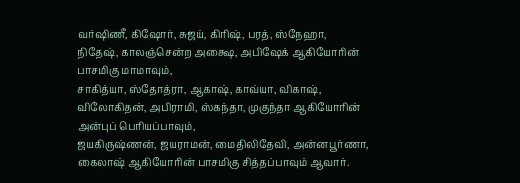வர்ஷிணீ, கிஷோர், சுஜய், கிரிஷ், பரத், ஸ்நேஹா, நிதேஷ், காலஞ்சென்ற அக்ஷை, அபிஷேக் ஆகியோரின் பாசமிகு மாமாவும்,
சாகித்யா, ஸ்தோத்ரா, ஆகாஷ், காவ்யா, விகாஷ், விலோகிதன், அபிராமி, ஸ்கந்தா, முகுந்தா ஆகியோரின் அன்புப் பெரியப்பாவும்,
ஜயகிருஷ்ணன், ஜயராமன், மைதிலிதேவி, அன்னபூர்ணா, கைலாஷ் ஆகியோரின் பாசமிகு சித்தப்பாவும் ஆவார்.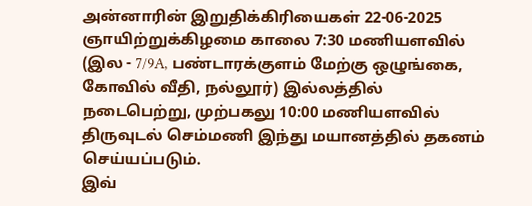அன்னாரின் இறுதிக்கிரியைகள் 22-06-2025 ஞாயிற்றுக்கிழமை காலை 7:30 மணியளவில் (இல - 7/9A, பண்டாரக்குளம் மேற்கு ஒழுங்கை, கோவில் வீதி, நல்லூர்) இல்லத்தில் நடைபெற்று, முற்பகலு 10:00 மணியளவில் திருவுடல் செம்மணி இந்து மயானத்தில் தகனம் செய்யப்படும்.
இவ்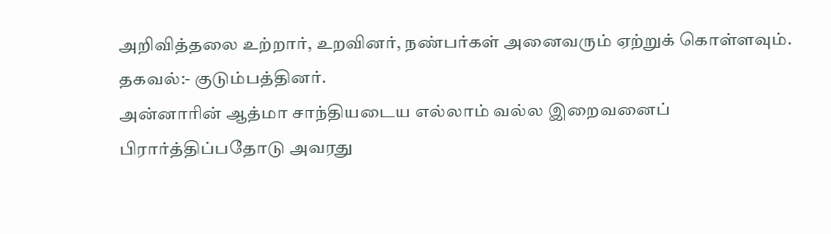அறிவித்தலை உற்றார், உறவினர், நண்பர்கள் அனைவரும் ஏற்றுக் கொள்ளவும்.
தகவல்:- குடும்பத்தினர்.
அன்னாரின் ஆத்மா சாந்தியடைய எல்லாம் வல்ல இறைவனைப் பிரார்த்திப்பதோடு அவரது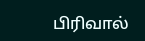பிரிவால்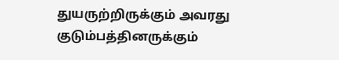துயருற்றிருக்கும் அவரது குடும்பத்தினருக்கும்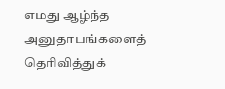எமது ஆழ்ந்த அனுதாபங்களைத் தெரிவித்துக்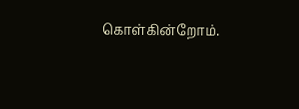கொள்கின்றோம்.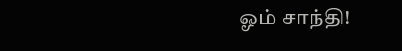ஓம் சாந்தி!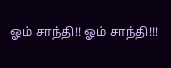ஓம் சாந்தி!! ஓம் சாந்தி!!!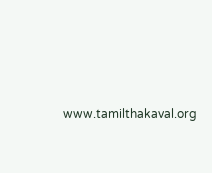www.tamilthakaval.org